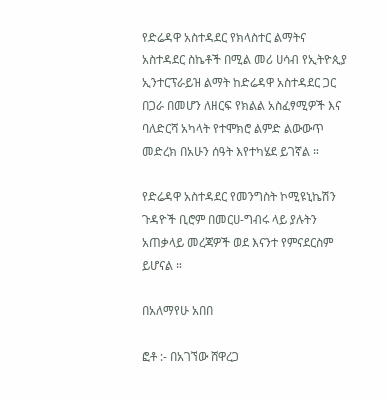የድሬዳዋ አስተዳደር የክላስተር ልማትና አስተዳደር ስኬቶች በሚል መሪ ሀሳብ የኢትዮጲያ ኢንተርፕራይዝ ልማት ከድሬዳዋ አስተዳደር ጋር በጋራ በመሆን ለዘርፍ የክልል አስፈፃሚዎች እና ባለድርሻ አካላት የተሞክሮ ልምድ ልውውጥ መድረክ በአሁን ሰዓት እየተካሄደ ይገኛል ።

የድሬዳዋ አስተዳደር የመንግስት ኮሚዩኒኬሽን ጉዳዮች ቢሮም በመርሀ-ግብሩ ላይ ያሉትን አጠቃላይ መረጃዎች ወደ እናንተ የምናደርስም ይሆናል ።

በአለማየሁ አበበ

ፎቶ :- በአገኘው ሸዋረጋ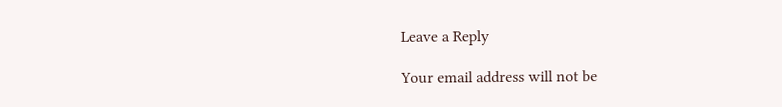Leave a Reply

Your email address will not be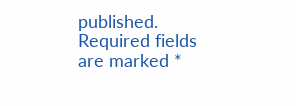published. Required fields are marked *